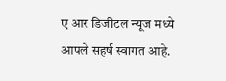ए आर डिजीटल न्यूज मध्ये आपले सहर्ष स्वागत आहे.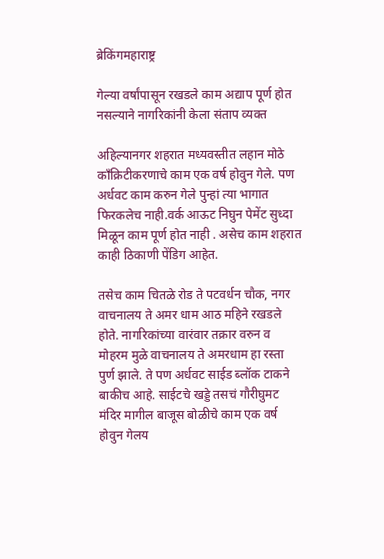ब्रेकिंगमहाराष्ट्र

गेल्या वर्षांपासून रखडले काम अद्याप पूर्ण होत नसल्याने नागरिकांनी केला संताप व्यक्त

अहिल्यानगर शहरात मध्यवस्तीत लहान मोठे काँक्रिटीकरणाचे काम एक वर्ष होवुन गेले. पण अर्धवट काम करुन गेले पुन्हां त्या भागात फिरकलेच नाही.वर्क आऊट निघुन पेमेंट सुध्दा मिळून काम पूर्ण होत नाही . असेच काम शहरात काही ठिकाणी पेंडिग आहेत.

तसेच काम चितळे रोड ते पटवर्धन चौक, नगर वाचनालय ते अमर धाम आठ महिने रखडले होते. नागरिकांच्या वारंवार तक्रार वरुन व मोहरम मुळे वाचनालय ते अमरधाम हा रस्ता पुर्ण झाले. ते पण अर्धवट साईड ब्लॉक टाकने बाकीच आहे. साईटचे खड्डे तसचं गौरीघुमट मंदिर मागील बाजूस बोळीचे काम एक वर्ष होवुन गेलय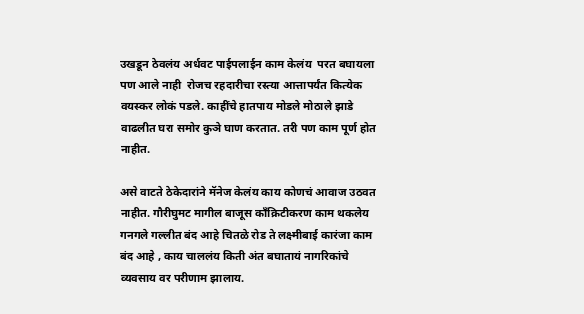उखडून ठेवलंय अर्धवट पाईपलाईन काम केलंय  परत बघायला पण आले नाही  रोजच रहदारीचा रस्त्या आत्तापर्यंत कित्येक वयस्कर लोकं पडले. काहींचे हातपाय मोडले मोठाले झाडे वाढलीत घरा समोर कुञे घाण करतात. तरी पण काम पूर्ण होत नाहीत.

असे वाटते ठेकेदारांने मॅनेज केलंय काय कोणचं आवाज उठवत नाहीत. गौरीघुमट मागील बाजूस काँक्रिटीकरण काम थकलेय गनगले गल्लीत बंद आहे चितळे रोड ते लक्ष्मीबाई कारंजा काम बंद आहे , काय चाललंय किती अंत बघातायं नागरिकांचे व्यवसाय वर परीणाम झालाय.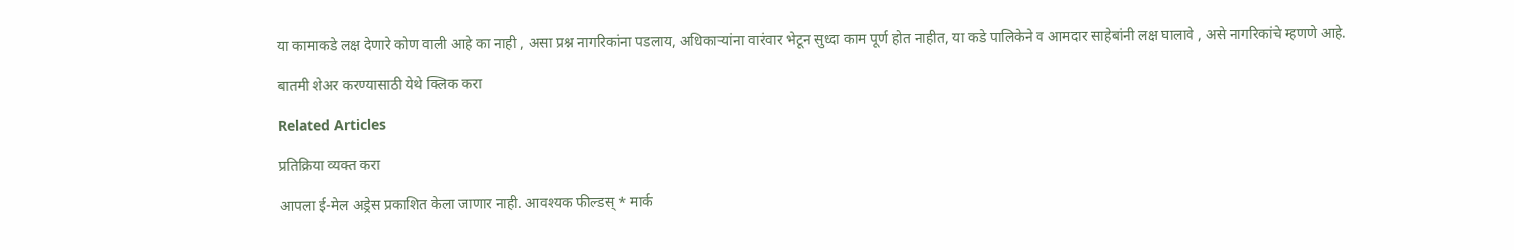या कामाकडे लक्ष देणारे कोण वाली आहे का नाही , असा प्रश्न नागरिकांना पडलाय, अधिकाऱ्यांना वारंवार भेटून सुध्दा काम पूर्ण होत नाहीत, या कडे पालिकेने व आमदार साहेबांनी लक्ष घालावे , असे नागरिकांचे म्हणणे आहे.

बातमी शेअर करण्यासाठी येथे क्लिक करा

Related Articles

प्रतिक्रिया व्यक्त करा

आपला ई-मेल अड्रेस प्रकाशित केला जाणार नाही. आवश्यक फील्डस् * मार्क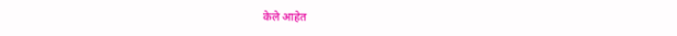केले आहेत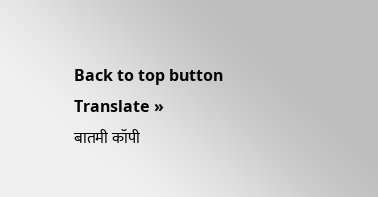Back to top button
Translate »
बातमी कॉपी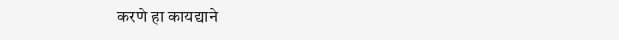करणे हा कायद्याने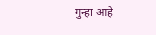गुन्हा आहे